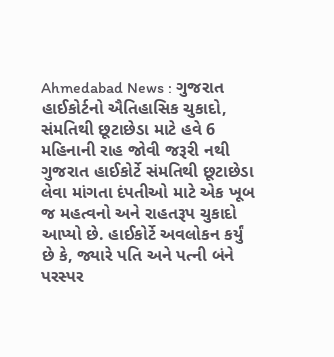Ahmedabad News : ગુજરાત હાઈકોર્ટનો ઐતિહાસિક ચુકાદો, સંમતિથી છૂટાછેડા માટે હવે 6 મહિનાની રાહ જોવી જરૂરી નથી
ગુજરાત હાઈકોર્ટે સંમતિથી છૂટાછેડા લેવા માંગતા દંપતીઓ માટે એક ખૂબ જ મહત્વનો અને રાહતરૂપ ચુકાદો આપ્યો છે. હાઈકોર્ટે અવલોકન કર્યું છે કે, જ્યારે પતિ અને પત્ની બંને પરસ્પર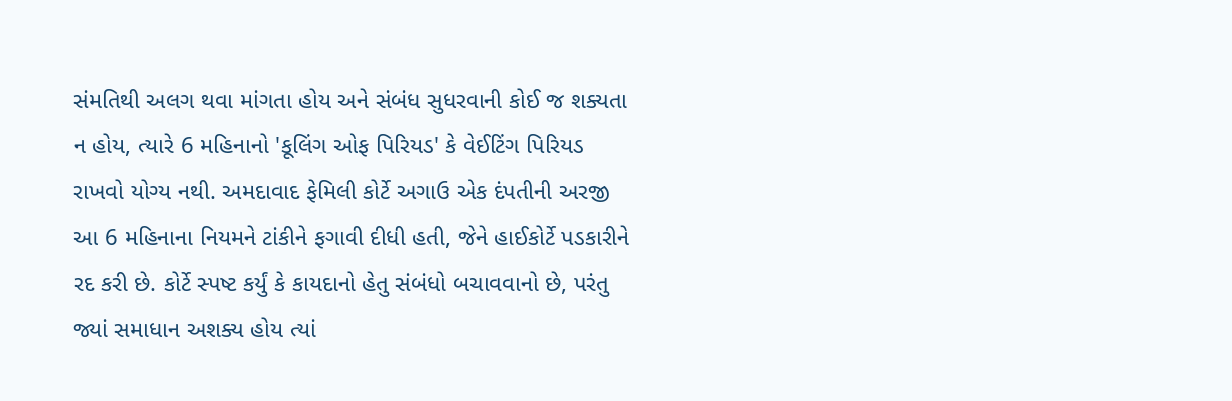સંમતિથી અલગ થવા માંગતા હોય અને સંબંધ સુધરવાની કોઈ જ શક્યતા ન હોય, ત્યારે 6 મહિનાનો 'કૂલિંગ ઓફ પિરિયડ' કે વેઈટિંગ પિરિયડ રાખવો યોગ્ય નથી. અમદાવાદ ફેમિલી કોર્ટે અગાઉ એક દંપતીની અરજી આ 6 મહિનાના નિયમને ટાંકીને ફગાવી દીધી હતી, જેને હાઈકોર્ટે પડકારીને રદ કરી છે. કોર્ટે સ્પષ્ટ કર્યું કે કાયદાનો હેતુ સંબંધો બચાવવાનો છે, પરંતુ જ્યાં સમાધાન અશક્ય હોય ત્યાં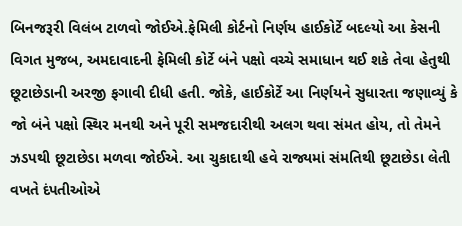બિનજરૂરી વિલંબ ટાળવો જોઈએ.ફેમિલી કોર્ટનો નિર્ણય હાઈકોર્ટે બદલ્યો આ કેસની વિગત મુજબ, અમદાવાદની ફેમિલી કોર્ટે બંને પક્ષો વચ્ચે સમાધાન થઈ શકે તેવા હેતુથી છૂટાછેડાની અરજી ફગાવી દીધી હતી. જોકે, હાઈકોર્ટે આ નિર્ણયને સુધારતા જણાવ્યું કે જો બંને પક્ષો સ્થિર મનથી અને પૂરી સમજદારીથી અલગ થવા સંમત હોય, તો તેમને ઝડપથી છૂટાછેડા મળવા જોઈએ. આ ચુકાદાથી હવે રાજ્યમાં સંમતિથી છૂટાછેડા લેતી વખતે દંપતીઓએ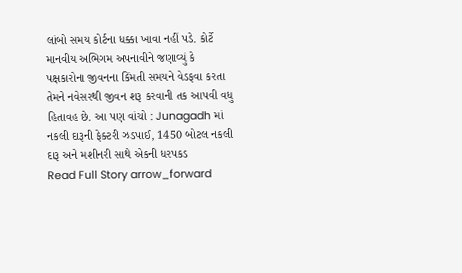લાંબો સમય કોર્ટના ધક્કા ખાવા નહીં પડે. કોર્ટે માનવીય અભિગમ અપનાવીને જણાવ્યું કે પક્ષકારોના જીવનના કિંમતી સમયને વેડફવા કરતા તેમને નવેસરથી જીવન શરૂ કરવાની તક આપવી વધુ હિતાવહ છે. આ પણ વાંચો : Junagadh માં નકલી દારૂની ફેક્ટરી ઝડપાઈ, 1450 બોટલ નકલી દારૂ અને મશીનરી સાથે એકની ધરપકડ
Read Full Story arrow_forward